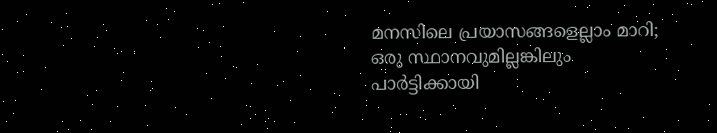മനസിലെ പ്രയാസങ്ങളെല്ലാം മാറി; ഒരു സ്ഥാനവുമില്ലങ്കിലും പാർട്ടിക്കായി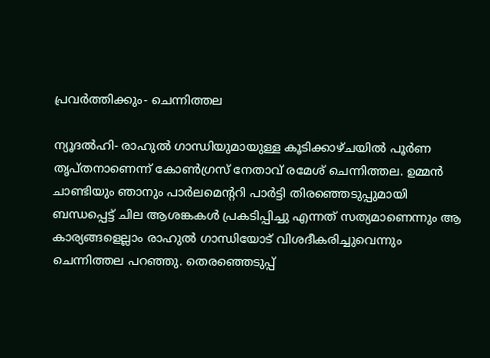പ്രവർത്തിക്കും- ചെന്നിത്തല

ന്യൂദൽഹി- രാഹുൽ ഗാന്ധിയുമായുള്ള കൂടിക്കാഴ്ചയിൽ പൂർണ തൃപ്തനാണെന്ന് കോൺഗ്രസ് നേതാവ് രമേശ് ചെന്നിത്തല. ഉമ്മൻ ചാണ്ടിയും ഞാനും പാർലമെന്ററി പാർട്ടി തിരഞ്ഞെടുപ്പുമായി ബന്ധപ്പെട്ട് ചില ആശങ്കകൾ പ്രകടിപ്പിച്ചു എന്നത് സത്യമാണെന്നും ആ കാര്യങ്ങളെല്ലാം രാഹുൽ ഗാന്ധിയോട് വിശദീകരിച്ചുവെന്നും ചെന്നിത്തല പറഞ്ഞു. തെരഞ്ഞെടുപ്പ്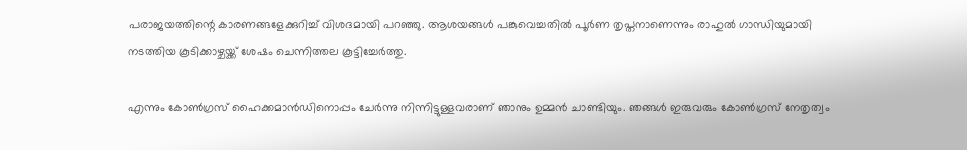പരാജയത്തിന്റെ കാരണങ്ങളേക്കുറിച്ച് വിശദമായി പറഞ്ഞു. ആശയങ്ങൾ പങ്കുവെച്ചതിൽ പൂർണ തൃപ്തനാണെന്നും രാഹുൽ ഗാന്ധിയുമായി നടത്തിയ കൂടിക്കാഴ്ചയ്ക്ക് ശേഷം ചെന്നിത്തല കൂട്ടിച്ചേർത്തു.

എന്നും കോൺഗ്രസ് ഹൈക്കമാൻഡിനൊപ്പം ചേർന്നു നിന്നിട്ടുള്ളവരാണ് ഞാനും ഉമ്മൻ ചാണ്ടിയും. ഞങ്ങൾ ഇരുവരും കോൺഗ്രസ് നേതൃത്വം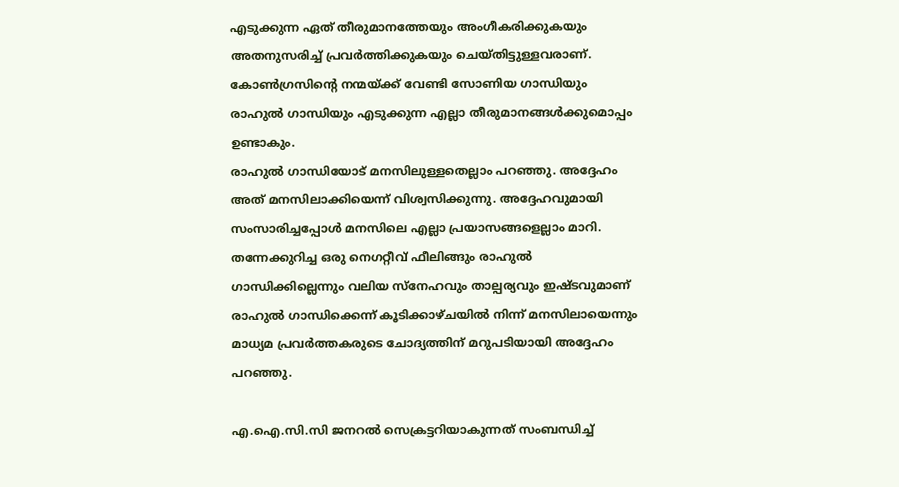എടുക്കുന്ന ഏത് തീരുമാനത്തേയും അംഗീകരിക്കുകയും അതനുസരിച്ച് പ്രവർത്തിക്കുകയും ചെയ്തിട്ടുള്ളവരാണ്. കോൺഗ്രസിന്റെ നന്മയ്ക്ക് വേണ്ടി സോണിയ ഗാന്ധിയും രാഹുൽ ഗാന്ധിയും എടുക്കുന്ന എല്ലാ തീരുമാനങ്ങൾക്കുമൊപ്പം ഉണ്ടാകും.
രാഹുൽ ഗാന്ധിയോട് മനസിലുള്ളതെല്ലാം പറഞ്ഞു. അദ്ദേഹം അത് മനസിലാക്കിയെന്ന് വിശ്വസിക്കുന്നു. അദ്ദേഹവുമായി സംസാരിച്ചപ്പോൾ മനസിലെ എല്ലാ പ്രയാസങ്ങളെല്ലാം മാറി. തന്നേക്കുറിച്ച ഒരു നെഗറ്റീവ് ഫീലിങ്ങും രാഹുൽ ഗാന്ധിക്കില്ലെന്നും വലിയ സ്‌നേഹവും താല്പര്യവും ഇഷ്ടവുമാണ് രാഹുൽ ഗാന്ധിക്കെന്ന് കൂടിക്കാഴ്ചയിൽ നിന്ന് മനസിലായെന്നും മാധ്യമ പ്രവർത്തകരുടെ ചോദ്യത്തിന് മറുപടിയായി അദ്ദേഹം പറഞ്ഞു.

എ.ഐ.സി.സി ജനറൽ സെക്രട്ടറിയാകുന്നത് സംബന്ധിച്ച്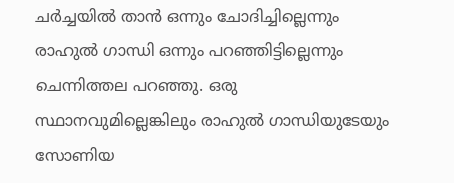ചർച്ചയിൽ താൻ ഒന്നും ചോദിച്ചില്ലെന്നും രാഹുൽ ഗാന്ധി ഒന്നും പറഞ്ഞിട്ടില്ലെന്നും ചെന്നിത്തല പറഞ്ഞു. ഒരു സ്ഥാനവുമില്ലെങ്കിലും രാഹുൽ ഗാന്ധിയുടേയും സോണിയ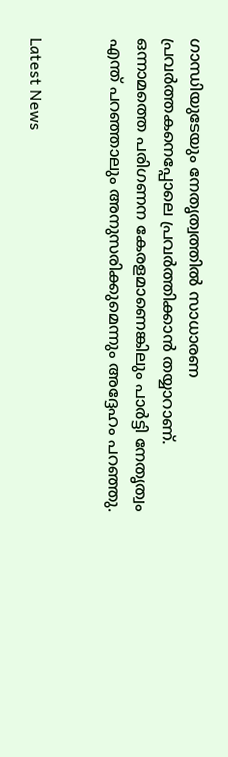ഗാന്ധിയുടേയും നേതൃത്വത്തിൽ സാധാരണ പ്രവർത്തകനെപ്പോലെ പ്രവർത്തിക്കാൻ തയ്യാറാണ്. ഒന്നാമത്തെ പരിഗണന കേരളമാണെങ്കിലും പാർട്ടി നേതൃത്വം എന്ത് പറഞ്ഞാലും അനുസരിക്കുമെന്നും അദ്ദേഹം പറഞ്ഞു.


Latest News